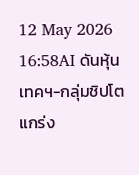12 May 2026 16:58AI ดันหุ้นเทคฯ-กลุ่มชิปโตแกร่ง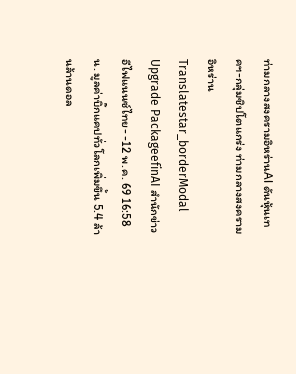ท่ามกลางสงครามอิหร่านAI ดันหุ้นเทคฯ-กลุ่มชิปโตแกร่ง ท่ามกลางสงครามอิหร่านTranslatestar_borderModal Upgrade PackageefinAI สำนักข่าวอีไฟแนนซ์ไทย- -12 พ.ค. 69 16:58 น. มูลค่าบิ๊กแคปทั่วโลกเพิ่มขึ้น 5.4 ล้านล้านดอล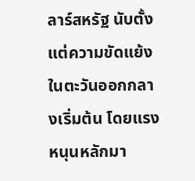ลาร์สหรัฐ นับตั้งแต่ความขัดแย้งในตะวันออกกลางเริ่มต้น โดยแรงหนุนหลักมา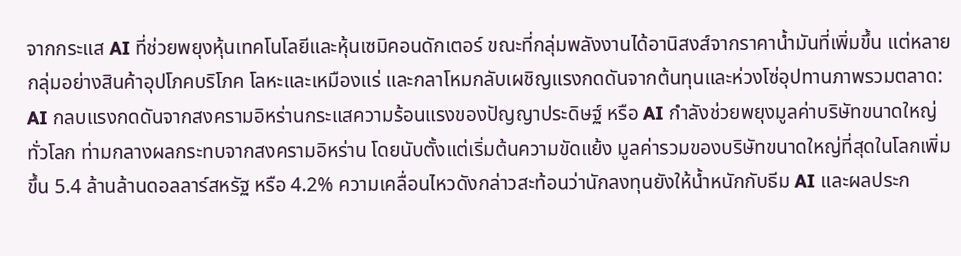จากกระแส AI ที่ช่วยพยุงหุ้นเทคโนโลยีและหุ้นเซมิคอนดักเตอร์ ขณะที่กลุ่มพลังงานได้อานิสงส์จากราคาน้ำมันที่เพิ่มขึ้น แต่หลายกลุ่มอย่างสินค้าอุปโภคบริโภค โลหะและเหมืองแร่ และกลาโหมกลับเผชิญแรงกดดันจากต้นทุนและห่วงโซ่อุปทานภาพรวมตลาด: AI กลบแรงกดดันจากสงครามอิหร่านกระแสความร้อนแรงของปัญญาประดิษฐ์ หรือ AI กำลังช่วยพยุงมูลค่าบริษัทขนาดใหญ่ทั่วโลก ท่ามกลางผลกระทบจากสงครามอิหร่าน โดยนับตั้งแต่เริ่มต้นความขัดแย้ง มูลค่ารวมของบริษัทขนาดใหญ่ที่สุดในโลกเพิ่มขึ้น 5.4 ล้านล้านดอลลาร์สหรัฐ หรือ 4.2% ความเคลื่อนไหวดังกล่าวสะท้อนว่านักลงทุนยังให้น้ำหนักกับธีม AI และผลประก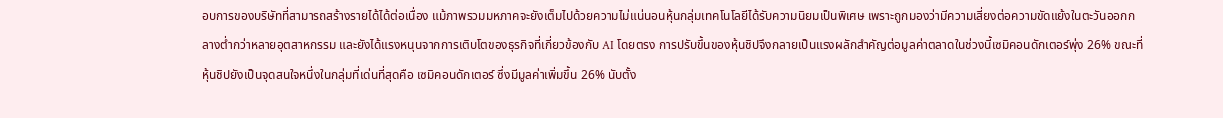อบการของบริษัทที่สามารถสร้างรายได้ได้ต่อเนื่อง แม้ภาพรวมมหภาคจะยังเต็มไปด้วยความไม่แน่นอนหุ้นกลุ่มเทคโนโลยีได้รับความนิยมเป็นพิเศษ เพราะถูกมองว่ามีความเสี่ยงต่อความขัดแย้งในตะวันออกกลางต่ำกว่าหลายอุตสาหกรรม และยังได้แรงหนุนจากการเติบโตของธุรกิจที่เกี่ยวข้องกับ AI โดยตรง การปรับขึ้นของหุ้นชิปจึงกลายเป็นแรงผลักสำคัญต่อมูลค่าตลาดในช่วงนี้เซมิคอนดักเตอร์พุ่ง 26% ขณะที่หุ้นชิปยังเป็นจุดสนใจหนึ่งในกลุ่มที่เด่นที่สุดคือ เซมิคอนดักเตอร์ ซึ่งมีมูลค่าเพิ่มขึ้น 26% นับตั้ง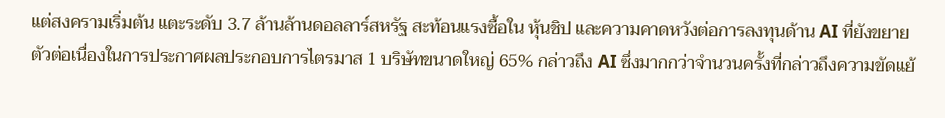แต่สงครามเริ่มต้น แตะระดับ 3.7 ล้านล้านดอลลาร์สหรัฐ สะท้อนแรงซื้อใน หุ้นชิป และความคาดหวังต่อการลงทุนด้าน AI ที่ยังขยายตัวต่อเนื่องในการประกาศผลประกอบการไตรมาส 1 บริษัทขนาดใหญ่ 65% กล่าวถึง AI ซึ่งมากกว่าจำนวนครั้งที่กล่าวถึงความขัดแย้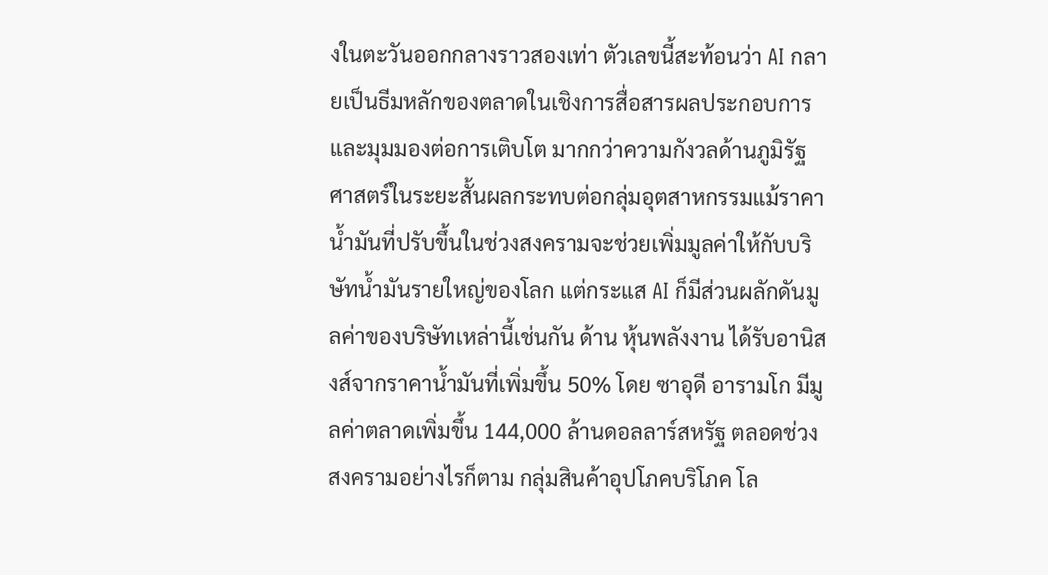งในตะวันออกกลางราวสองเท่า ตัวเลขนี้สะท้อนว่า AI กลายเป็นธีมหลักของตลาดในเชิงการสื่อสารผลประกอบการและมุมมองต่อการเติบโต มากกว่าความกังวลด้านภูมิรัฐศาสตร์ในระยะสั้นผลกระทบต่อกลุ่มอุตสาหกรรมแม้ราคาน้ำมันที่ปรับขึ้นในช่วงสงครามจะช่วยเพิ่มมูลค่าให้กับบริษัทน้ำมันรายใหญ่ของโลก แต่กระแส AI ก็มีส่วนผลักดันมูลค่าของบริษัทเหล่านี้เช่นกัน ด้าน หุ้นพลังงาน ได้รับอานิสงส์จากราคาน้ำมันที่เพิ่มขึ้น 50% โดย ซาอุดี อารามโก มีมูลค่าตลาดเพิ่มขึ้น 144,000 ล้านดอลลาร์สหรัฐ ตลอดช่วงสงครามอย่างไรก็ตาม กลุ่มสินค้าอุปโภคบริโภค โล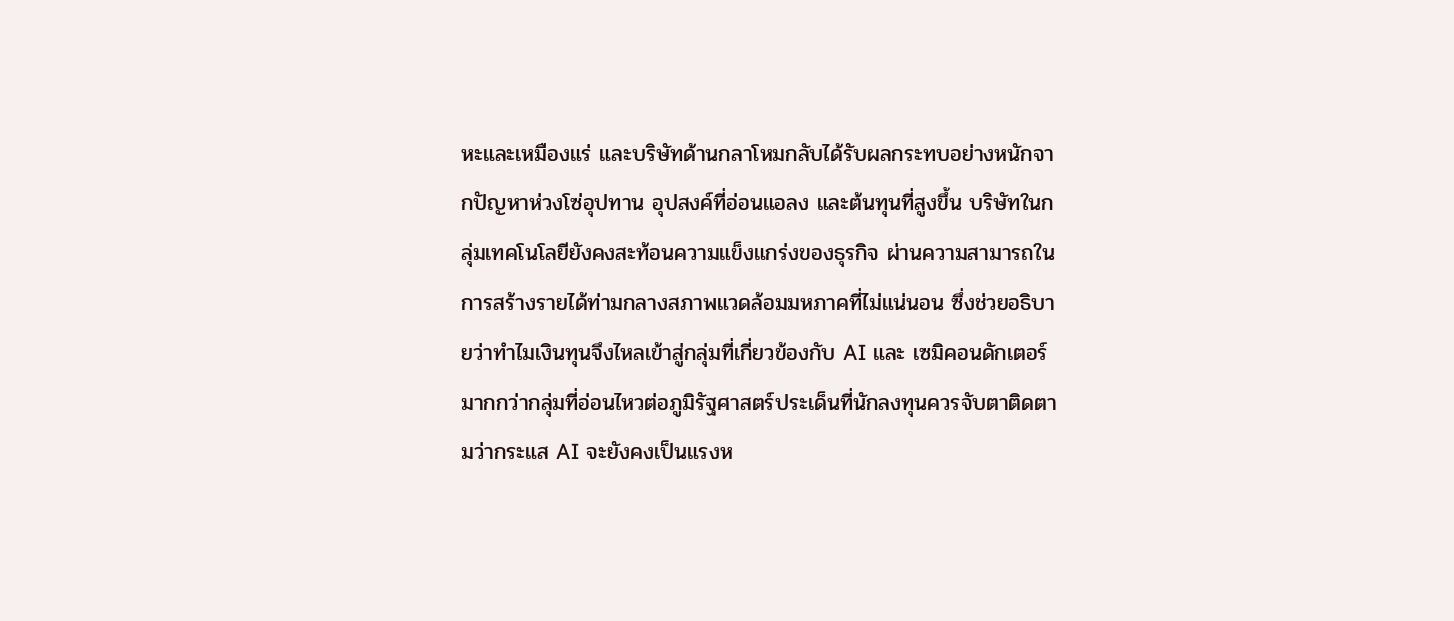หะและเหมืองแร่ และบริษัทด้านกลาโหมกลับได้รับผลกระทบอย่างหนักจากปัญหาห่วงโซ่อุปทาน อุปสงค์ที่อ่อนแอลง และต้นทุนที่สูงขึ้น บริษัทในกลุ่มเทคโนโลยียังคงสะท้อนความแข็งแกร่งของธุรกิจ ผ่านความสามารถในการสร้างรายได้ท่ามกลางสภาพแวดล้อมมหภาคที่ไม่แน่นอน ซึ่งช่วยอธิบายว่าทำไมเงินทุนจึงไหลเข้าสู่กลุ่มที่เกี่ยวข้องกับ AI และ เซมิคอนดักเตอร์ มากกว่ากลุ่มที่อ่อนไหวต่อภูมิรัฐศาสตร์ประเด็นที่นักลงทุนควรจับตาติดตามว่ากระแส AI จะยังคงเป็นแรงห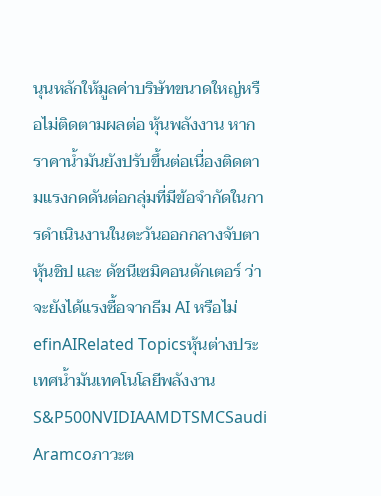นุนหลักให้มูลค่าบริษัทขนาดใหญ่หรือไม่ติดตามผลต่อ หุ้นพลังงาน หากราคาน้ำมันยังปรับขึ้นต่อเนื่องติดตามแรงกดดันต่อกลุ่มที่มีข้อจำกัดในการดำเนินงานในตะวันออกกลางจับตา หุ้นชิป และ ดัชนีเซมิคอนดักเตอร์ ว่าจะยังได้แรงซื้อจากธีม AI หรือไม่ efinAIRelated Topicsหุ้นต่างประเทศน้ำมันเทคโนโลยีพลังงานS&P500NVIDIAAMDTSMCSaudi Aramcoภาวะต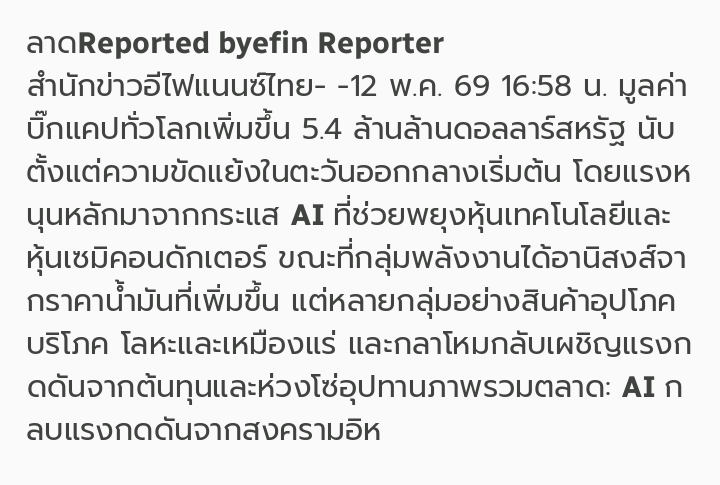ลาดReported byefin Reporter
สำนักข่าวอีไฟแนนซ์ไทย- -12 พ.ค. 69 16:58 น. มูลค่าบิ๊กแคปทั่วโลกเพิ่มขึ้น 5.4 ล้านล้านดอลลาร์สหรัฐ นับตั้งแต่ความขัดแย้งในตะวันออกกลางเริ่มต้น โดยแรงหนุนหลักมาจากกระแส AI ที่ช่วยพยุงหุ้นเทคโนโลยีและหุ้นเซมิคอนดักเตอร์ ขณะที่กลุ่มพลังงานได้อานิสงส์จากราคาน้ำมันที่เพิ่มขึ้น แต่หลายกลุ่มอย่างสินค้าอุปโภคบริโภค โลหะและเหมืองแร่ และกลาโหมกลับเผชิญแรงกดดันจากต้นทุนและห่วงโซ่อุปทานภาพรวมตลาด: AI กลบแรงกดดันจากสงครามอิห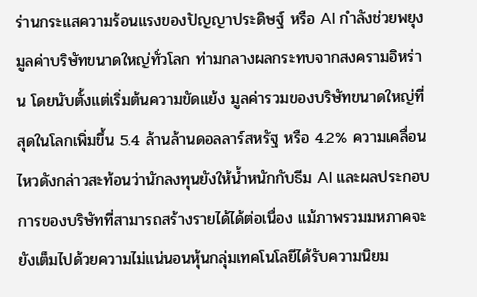ร่านกระแสความร้อนแรงของปัญญาประดิษฐ์ หรือ AI กำลังช่วยพยุงมูลค่าบริษัทขนาดใหญ่ทั่วโลก ท่ามกลางผลกระทบจากสงครามอิหร่าน โดยนับตั้งแต่เริ่มต้นความขัดแย้ง มูลค่ารวมของบริษัทขนาดใหญ่ที่สุดในโลกเพิ่มขึ้น 5.4 ล้านล้านดอลลาร์สหรัฐ หรือ 4.2% ความเคลื่อนไหวดังกล่าวสะท้อนว่านักลงทุนยังให้น้ำหนักกับธีม AI และผลประกอบการของบริษัทที่สามารถสร้างรายได้ได้ต่อเนื่อง แม้ภาพรวมมหภาคจะยังเต็มไปด้วยความไม่แน่นอนหุ้นกลุ่มเทคโนโลยีได้รับความนิยม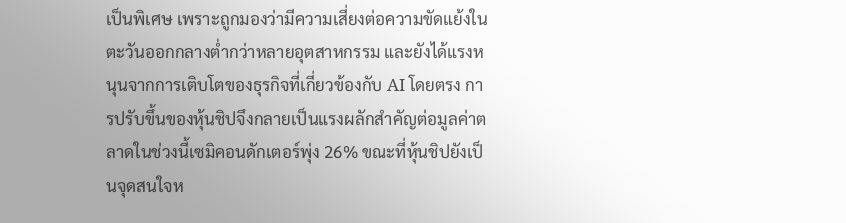เป็นพิเศษ เพราะถูกมองว่ามีความเสี่ยงต่อความขัดแย้งในตะวันออกกลางต่ำกว่าหลายอุตสาหกรรม และยังได้แรงหนุนจากการเติบโตของธุรกิจที่เกี่ยวข้องกับ AI โดยตรง การปรับขึ้นของหุ้นชิปจึงกลายเป็นแรงผลักสำคัญต่อมูลค่าตลาดในช่วงนี้เซมิคอนดักเตอร์พุ่ง 26% ขณะที่หุ้นชิปยังเป็นจุดสนใจห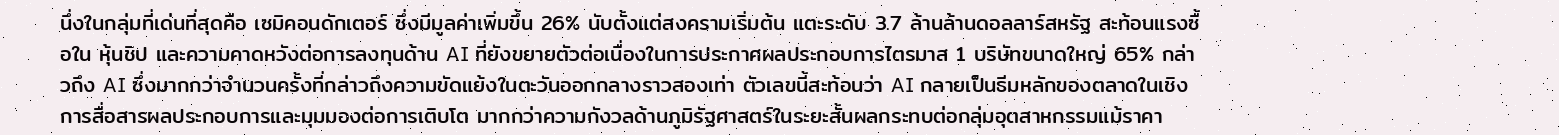นึ่งในกลุ่มที่เด่นที่สุดคือ เซมิคอนดักเตอร์ ซึ่งมีมูลค่าเพิ่มขึ้น 26% นับตั้งแต่สงครามเริ่มต้น แตะระดับ 3.7 ล้านล้านดอลลาร์สหรัฐ สะท้อนแรงซื้อใน หุ้นชิป และความคาดหวังต่อการลงทุนด้าน AI ที่ยังขยายตัวต่อเนื่องในการประกาศผลประกอบการไตรมาส 1 บริษัทขนาดใหญ่ 65% กล่าวถึง AI ซึ่งมากกว่าจำนวนครั้งที่กล่าวถึงความขัดแย้งในตะวันออกกลางราวสองเท่า ตัวเลขนี้สะท้อนว่า AI กลายเป็นธีมหลักของตลาดในเชิงการสื่อสารผลประกอบการและมุมมองต่อการเติบโต มากกว่าความกังวลด้านภูมิรัฐศาสตร์ในระยะสั้นผลกระทบต่อกลุ่มอุตสาหกรรมแม้ราคา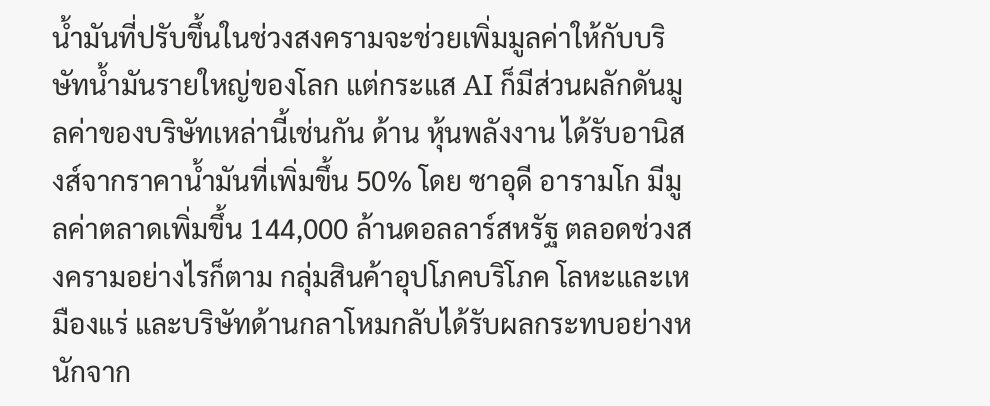น้ำมันที่ปรับขึ้นในช่วงสงครามจะช่วยเพิ่มมูลค่าให้กับบริษัทน้ำมันรายใหญ่ของโลก แต่กระแส AI ก็มีส่วนผลักดันมูลค่าของบริษัทเหล่านี้เช่นกัน ด้าน หุ้นพลังงาน ได้รับอานิสงส์จากราคาน้ำมันที่เพิ่มขึ้น 50% โดย ซาอุดี อารามโก มีมูลค่าตลาดเพิ่มขึ้น 144,000 ล้านดอลลาร์สหรัฐ ตลอดช่วงสงครามอย่างไรก็ตาม กลุ่มสินค้าอุปโภคบริโภค โลหะและเหมืองแร่ และบริษัทด้านกลาโหมกลับได้รับผลกระทบอย่างหนักจาก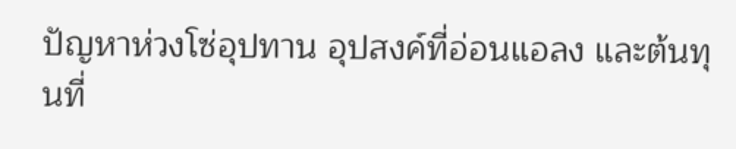ปัญหาห่วงโซ่อุปทาน อุปสงค์ที่อ่อนแอลง และต้นทุนที่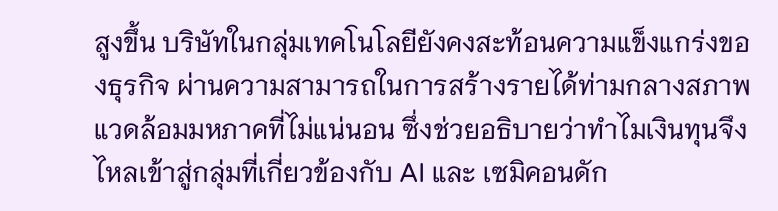สูงขึ้น บริษัทในกลุ่มเทคโนโลยียังคงสะท้อนความแข็งแกร่งของธุรกิจ ผ่านความสามารถในการสร้างรายได้ท่ามกลางสภาพแวดล้อมมหภาคที่ไม่แน่นอน ซึ่งช่วยอธิบายว่าทำไมเงินทุนจึงไหลเข้าสู่กลุ่มที่เกี่ยวข้องกับ AI และ เซมิคอนดัก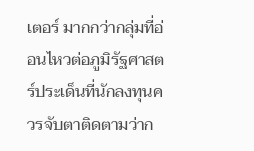เตอร์ มากกว่ากลุ่มที่อ่อนไหวต่อภูมิรัฐศาสตร์ประเด็นที่นักลงทุนควรจับตาติดตามว่าก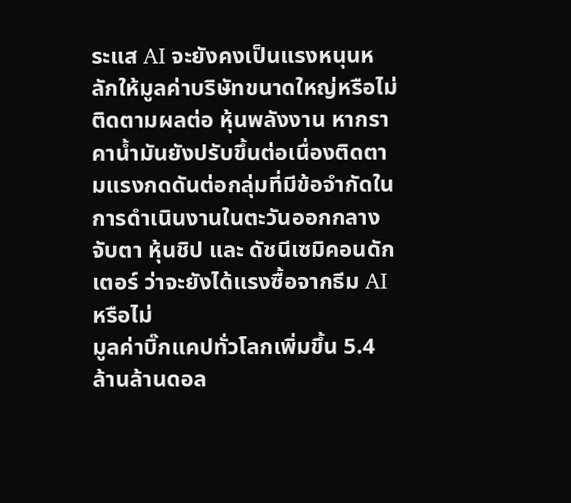ระแส AI จะยังคงเป็นแรงหนุนหลักให้มูลค่าบริษัทขนาดใหญ่หรือไม่ติดตามผลต่อ หุ้นพลังงาน หากราคาน้ำมันยังปรับขึ้นต่อเนื่องติดตามแรงกดดันต่อกลุ่มที่มีข้อจำกัดในการดำเนินงานในตะวันออกกลางจับตา หุ้นชิป และ ดัชนีเซมิคอนดักเตอร์ ว่าจะยังได้แรงซื้อจากธีม AI หรือไม่
มูลค่าบิ๊กแคปทั่วโลกเพิ่มขึ้น 5.4 ล้านล้านดอล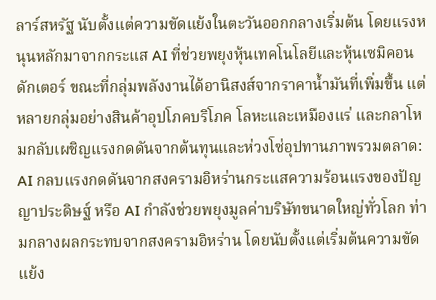ลาร์สหรัฐ นับตั้งแต่ความขัดแย้งในตะวันออกกลางเริ่มต้น โดยแรงหนุนหลักมาจากกระแส AI ที่ช่วยพยุงหุ้นเทคโนโลยีและหุ้นเซมิคอนดักเตอร์ ขณะที่กลุ่มพลังงานได้อานิสงส์จากราคาน้ำมันที่เพิ่มขึ้น แต่หลายกลุ่มอย่างสินค้าอุปโภคบริโภค โลหะและเหมืองแร่ และกลาโหมกลับเผชิญแรงกดดันจากต้นทุนและห่วงโซ่อุปทานภาพรวมตลาด: AI กลบแรงกดดันจากสงครามอิหร่านกระแสความร้อนแรงของปัญญาประดิษฐ์ หรือ AI กำลังช่วยพยุงมูลค่าบริษัทขนาดใหญ่ทั่วโลก ท่ามกลางผลกระทบจากสงครามอิหร่าน โดยนับตั้งแต่เริ่มต้นความขัดแย้ง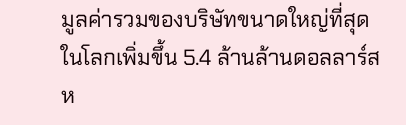มูลค่ารวมของบริษัทขนาดใหญ่ที่สุดในโลกเพิ่มขึ้น 5.4 ล้านล้านดอลลาร์สห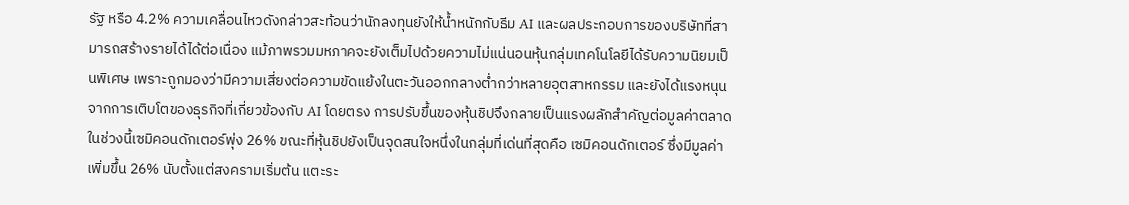รัฐ หรือ 4.2% ความเคลื่อนไหวดังกล่าวสะท้อนว่านักลงทุนยังให้น้ำหนักกับธีม AI และผลประกอบการของบริษัทที่สามารถสร้างรายได้ได้ต่อเนื่อง แม้ภาพรวมมหภาคจะยังเต็มไปด้วยความไม่แน่นอนหุ้นกลุ่มเทคโนโลยีได้รับความนิยมเป็นพิเศษ เพราะถูกมองว่ามีความเสี่ยงต่อความขัดแย้งในตะวันออกกลางต่ำกว่าหลายอุตสาหกรรม และยังได้แรงหนุนจากการเติบโตของธุรกิจที่เกี่ยวข้องกับ AI โดยตรง การปรับขึ้นของหุ้นชิปจึงกลายเป็นแรงผลักสำคัญต่อมูลค่าตลาดในช่วงนี้เซมิคอนดักเตอร์พุ่ง 26% ขณะที่หุ้นชิปยังเป็นจุดสนใจหนึ่งในกลุ่มที่เด่นที่สุดคือ เซมิคอนดักเตอร์ ซึ่งมีมูลค่าเพิ่มขึ้น 26% นับตั้งแต่สงครามเริ่มต้น แตะระ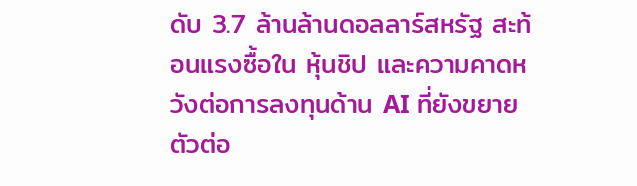ดับ 3.7 ล้านล้านดอลลาร์สหรัฐ สะท้อนแรงซื้อใน หุ้นชิป และความคาดหวังต่อการลงทุนด้าน AI ที่ยังขยายตัวต่อ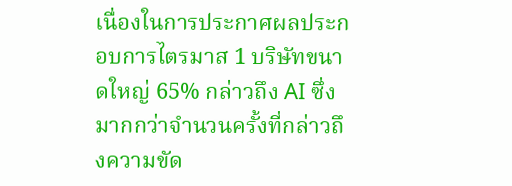เนื่องในการประกาศผลประกอบการไตรมาส 1 บริษัทขนาดใหญ่ 65% กล่าวถึง AI ซึ่งมากกว่าจำนวนครั้งที่กล่าวถึงความขัด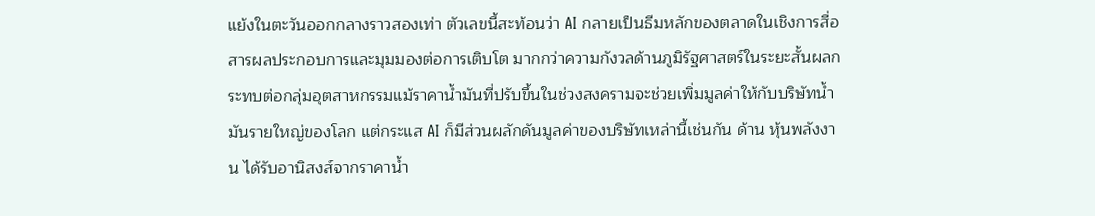แย้งในตะวันออกกลางราวสองเท่า ตัวเลขนี้สะท้อนว่า AI กลายเป็นธีมหลักของตลาดในเชิงการสื่อสารผลประกอบการและมุมมองต่อการเติบโต มากกว่าความกังวลด้านภูมิรัฐศาสตร์ในระยะสั้นผลกระทบต่อกลุ่มอุตสาหกรรมแม้ราคาน้ำมันที่ปรับขึ้นในช่วงสงครามจะช่วยเพิ่มมูลค่าให้กับบริษัทน้ำมันรายใหญ่ของโลก แต่กระแส AI ก็มีส่วนผลักดันมูลค่าของบริษัทเหล่านี้เช่นกัน ด้าน หุ้นพลังงาน ได้รับอานิสงส์จากราคาน้ำ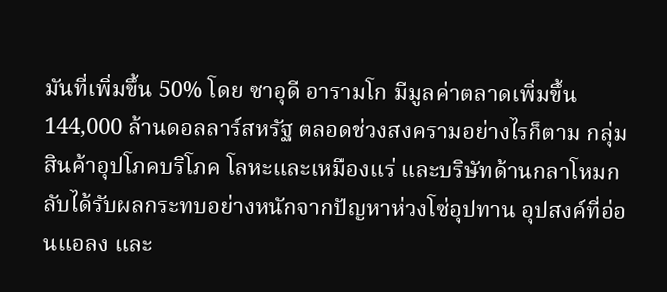มันที่เพิ่มขึ้น 50% โดย ซาอุดี อารามโก มีมูลค่าตลาดเพิ่มขึ้น 144,000 ล้านดอลลาร์สหรัฐ ตลอดช่วงสงครามอย่างไรก็ตาม กลุ่มสินค้าอุปโภคบริโภค โลหะและเหมืองแร่ และบริษัทด้านกลาโหมกลับได้รับผลกระทบอย่างหนักจากปัญหาห่วงโซ่อุปทาน อุปสงค์ที่อ่อนแอลง และ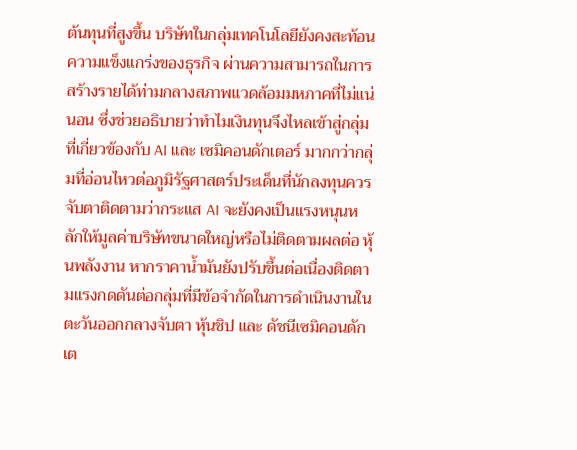ต้นทุนที่สูงขึ้น บริษัทในกลุ่มเทคโนโลยียังคงสะท้อนความแข็งแกร่งของธุรกิจ ผ่านความสามารถในการสร้างรายได้ท่ามกลางสภาพแวดล้อมมหภาคที่ไม่แน่นอน ซึ่งช่วยอธิบายว่าทำไมเงินทุนจึงไหลเข้าสู่กลุ่มที่เกี่ยวข้องกับ AI และ เซมิคอนดักเตอร์ มากกว่ากลุ่มที่อ่อนไหวต่อภูมิรัฐศาสตร์ประเด็นที่นักลงทุนควรจับตาติดตามว่ากระแส AI จะยังคงเป็นแรงหนุนหลักให้มูลค่าบริษัทขนาดใหญ่หรือไม่ติดตามผลต่อ หุ้นพลังงาน หากราคาน้ำมันยังปรับขึ้นต่อเนื่องติดตามแรงกดดันต่อกลุ่มที่มีข้อจำกัดในการดำเนินงานในตะวันออกกลางจับตา หุ้นชิป และ ดัชนีเซมิคอนดักเต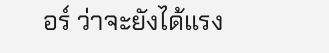อร์ ว่าจะยังได้แรง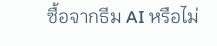ซื้อจากธีม AI หรือไม่